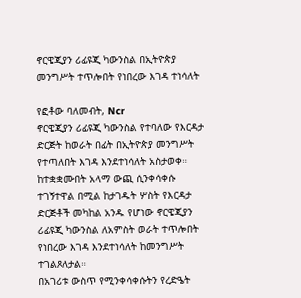ኖርዌጂያን ሪፊዩጂ ካውንስል በኢትዮጵያ መንግሥት ተጥሎበት የነበረው እገዳ ተነሳለት

የፎቶው ባለመብት, Ncr
ኖርዌጂያን ሪፊዩጂ ካውንስል የተባለው የእርዳታ ድርጅት ከወራት በፊት በኢትዮጵያ መንግሥት የተጣለበት እገዳ እንደተነሳለት አስታወቀ።
ከተቋቋሙበት አላማ ውጪ ሲንቀሳቀሱ ተገኝተዋል በሚል ከታገዱት ሦስት የእርዳታ ድርጅቶች መካከል አንዱ የሆነው ኖርዌጂያን ሪፊዩጂ ካውንስል ለአምስት ወራት ተጥሎበት የነበረው እገዳ እንደተነሳለት ከመንግሥት ተገልጾለታል።
በአገሪቱ ውስጥ የሚንቀሳቀሱትን የረድዔት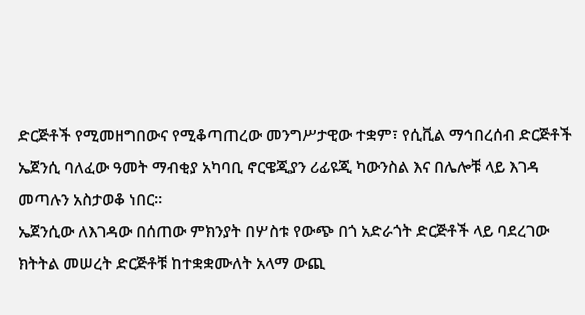ድርጅቶች የሚመዘግበውና የሚቆጣጠረው መንግሥታዊው ተቋም፣ የሲቪል ማኅበረሰብ ድርጅቶች ኤጀንሲ ባለፈው ዓመት ማብቂያ አካባቢ ኖርዌጂያን ሪፊዩጂ ካውንስል እና በሌሎቹ ላይ እገዳ መጣሉን አስታወቆ ነበር።
ኤጀንሲው ለእገዳው በሰጠው ምክንያት በሦስቱ የውጭ በጎ አድራጎት ድርጅቶች ላይ ባደረገው ክትትል መሠረት ድርጅቶቹ ከተቋቋሙለት አላማ ውጪ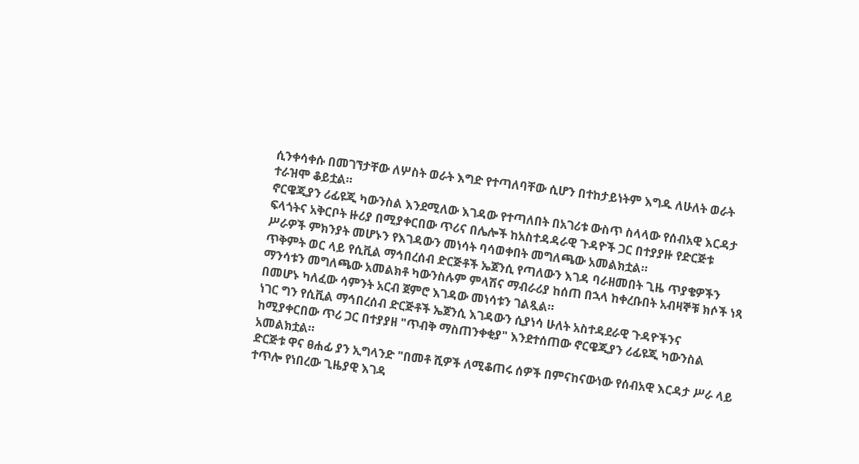ሲንቀሳቀሱ በመገኘታቸው ለሦስት ወራት እግድ የተጣለባቸው ሲሆን በተከታይነትም እግዱ ለሁለት ወራት ተራዝሞ ቆይቷል።
ኖርዌጂያን ሪፊዩጂ ካውንስል እንደሚለው እገዳው የተጣለበት በአገሪቱ ውስጥ ስላላው የሰብአዊ እርዳታ ፍላጎትና አቅርቦት ዙሪያ በሚያቀርበው ጥሪና በሌሎች ከአስተዳዳራዊ ጉዳዮች ጋር በተያያዙ የድርጅቱ ሥራዎች ምክንያት መሆኑን የእገዳውን መነሳት ባሳወቀበት መግለጫው አመልክቷል።
ጥቅምት ወር ላይ የሲቪል ማኅበረሰብ ድርጅቶች ኤጀንሲ የጣለውን እገዳ ባራዘመበት ጊዜ ጥያቄዎችን ማንሳቱን መግለጫው አመልክቶ ካውንስሉም ምላሽና ማብራሪያ ከሰጠ በኋላ ከቀረቡበት አብዛኞቹ ክሶች ነጻ በመሆኑ ካለፈው ሳምንት አርብ ጀምሮ እገዳው መነሳቱን ገልጿል።
ነገር ግን የሲቪል ማኅበረሰብ ድርጅቶች ኤጀንሲ እገዳውን ሲያነሳ ሁለት አስተዳደራዊ ጉዳዮችንና ከሚያቀርበው ጥሪ ጋር በተያያዘ "ጥብቅ ማስጠንቀቂያ" እንደተሰጠው ኖርዌጂያን ሪፊዩጂ ካውንስል አመልክቷል።
ድርጅቱ ዋና ፀሐፊ ያን ኢግላንድ "በመቶ ሺዎች ለሚቆጠሩ ሰዎች በምናከናውነው የሰብአዊ እርዳታ ሥራ ላይ ተጥሎ የነበረው ጊዜያዊ እገዳ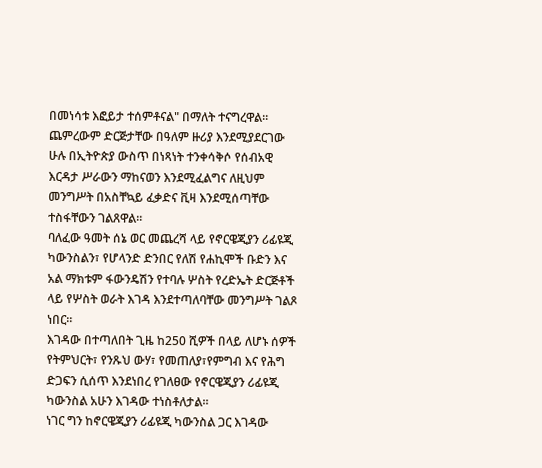በመነሳቱ እፎይታ ተሰምቶናል" በማለት ተናግረዋል።
ጨምረውም ድርጅታቸው በዓለም ዙሪያ እንደሚያደርገው ሁሉ በኢትዮጵያ ውስጥ በነጻነት ተንቀሳቅሶ የሰብአዊ እርዳታ ሥራውን ማከናወን እንደሚፈልግና ለዚህም መንግሥት በአስቸኳይ ፈቃድና ቪዛ እንደሚሰጣቸው ተስፋቸውን ገልጸዋል።
ባለፈው ዓመት ሰኔ ወር መጨረሻ ላይ የኖርዌጂያን ሪፊዩጂ ካውንስልን፣ የሆላንድ ድንበር የለሽ የሐኪሞች ቡድን እና አል ማክቱም ፋውንዴሽን የተባሉ ሦስት የረድኤት ድርጅቶች ላይ የሦስት ወራት እገዳ እንደተጣለባቸው መንግሥት ገልጾ ነበር።
እገዳው በተጣለበት ጊዜ ከ250 ሺዎች በላይ ለሆኑ ሰዎች የትምህርት፣ የንጹህ ውሃ፣ የመጠለያ፣የምግብ እና የሕግ ድጋፍን ሲሰጥ እንደነበረ የገለፀው የኖርዌጂያን ሪፊዩጂ ካውንስል አሁን እገዳው ተነስቶለታል።
ነገር ግን ከኖርዌጂያን ሪፊዩጂ ካውንስል ጋር እገዳው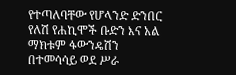የተጣለባቸው የሆላንድ ድንበር የለሽ የሐኪሞች ቡድን እና አል ማክቱም ፋውንዴሽን በተመሳሳይ ወደ ሥራ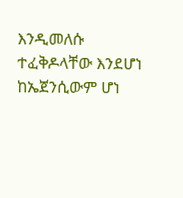እንዲመለሱ ተፈቅዶላቸው እንደሆነ ከኤጀንሲውም ሆነ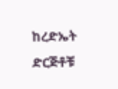ከረድኤት ድርጅቶቹ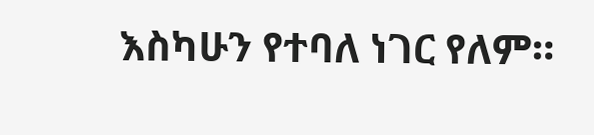እስካሁን የተባለ ነገር የለም።